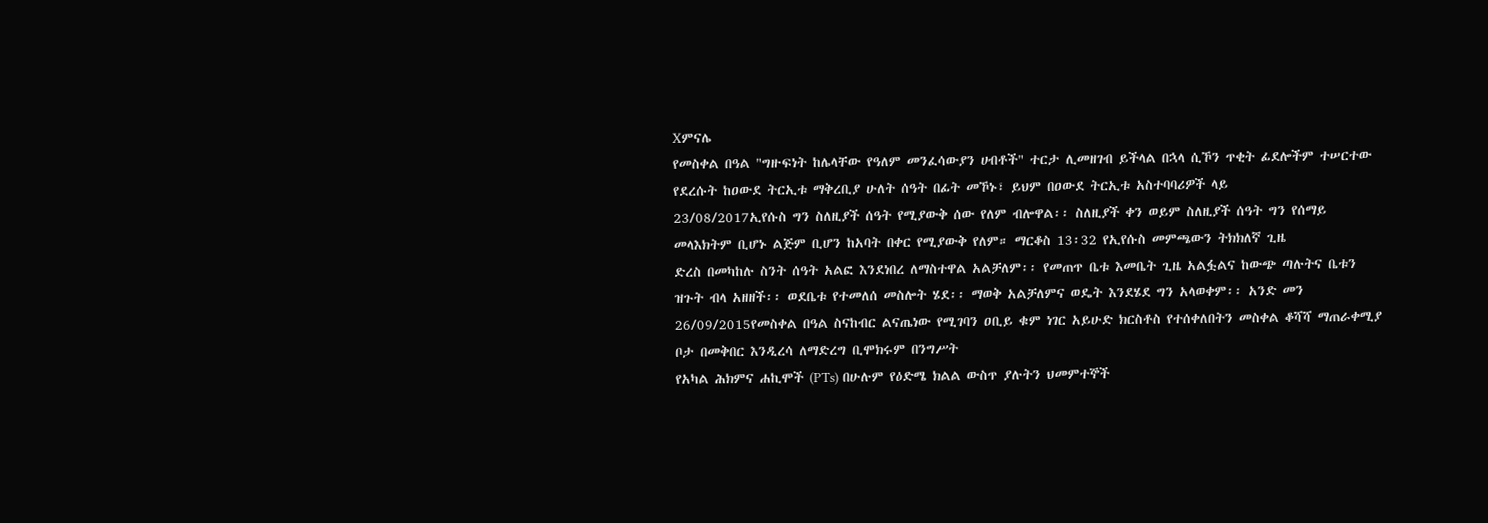Xምናሌ
የመስቀል በዓል "ግዙፍነት ከሌላቸው የዓለም መንፈሳውያን ሀብቶች" ተርታ ሊመዘገብ ይችላል በኋላ ሲኾን ጥቂት ፊደሎችም ተሠርተው የደረሱት ከዐውደ ትርኢቱ ማቅረቢያ ሁለት ሰዓት በፊት መኾኑ፣ ይህም በዐውደ ትርኢቱ አስተባባሪዎች ላይ
23/08/2017ኢየሱስ ግን ስለዚያች ሰዓት የሚያውቅ ሰው የለም ብሎዋል፡፡ ስለዚያች ቀን ወይም ስለዚያች ሰዓት ግን የሰማይ መላእክትም ቢሆኑ ልጅም ቢሆን ከአባት በቀር የሚያውቅ የለም። ማርቆስ 13፡32 የኢየሱስ መምጫውን ትክክለኛ ጊዜ
ድረስ በመካከሉ ስንት ሰዓት አልፎ እንደነበረ ለማስተዋል አልቻለም፡፡ የመጠጥ ቤቱ እመቤት ጊዜ አልፏልና ከውጭ ጣሉትና ቤቱን ዝጉት ብላ አዘዘች፡፡ ወደቤቱ የተመለሰ መስሎት ሄደ፡፡ ማወቅ አልቻለምና ወዴት እንደሄደ ግን አላወቀም፡፡ አንድ መን
26/09/2015የመስቀል በዓል ስናከብር ልናጤነው የሚገባን ዐቢይ ቁም ነገር አይሁድ ክርስቶስ የተሰቀለበትን መስቀል ቆሻሻ ማጠራቀሚያ ቦታ በመቅበር እንዲረሳ ለማድረግ ቢሞክሩም በንግሥት
የአካል ሕክምና ሐኪሞች (PTs) በሁሉም የዕድሜ ክልል ውስጥ ያሉትን ህመምተኞች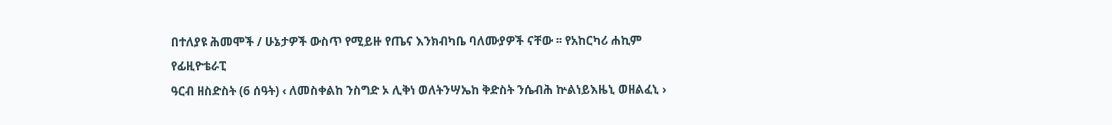በተለያዩ ሕመሞች / ሁኔታዎች ውስጥ የሚይዙ የጤና እንክብካቤ ባለሙያዎች ናቸው ፡፡ የአከርካሪ ሐኪም የፊዚዮቴራፒ
ዓርብ ዘስድስት (6 ሰዓት) ‹ ለመስቀልከ ንስግድ ኦ ሊቅነ ወለትንሣኤከ ቅድስት ንሴብሕ ኵልነይእዜኒ ወዘልፈኒ ›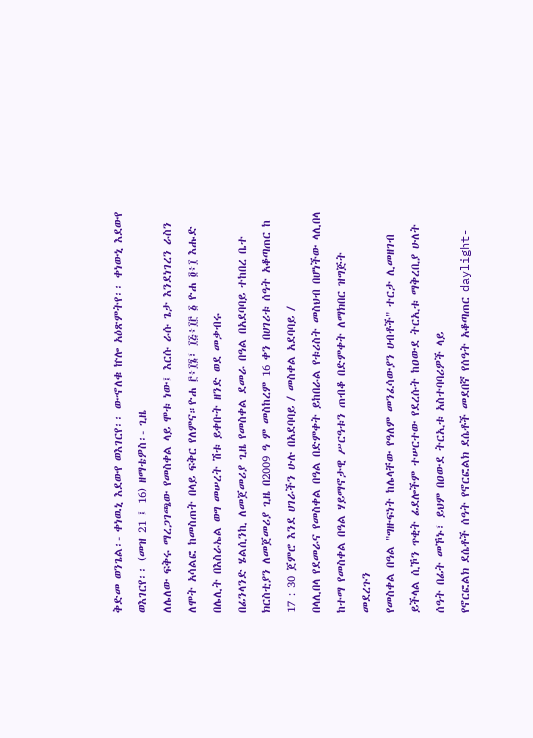ቅድመ ወንጌል፡- ቀነዉኒ እደውየ ወእገርየ፡፡ ውኆለቁ ኵሎ አዕጽምትየ፡፡ ቀነውኒ እደውየ ወእገርየ፡፡ (መዝ 21 ፤ 16) ዘማቴዎስ፡- ጊዜ
ለሌለው ፍቅሩ ማረጋገጫው የመስቀል ላይ ሞቱ ነው፤ እርሱ ራሱ ጌታ እንደነገረን ራስን ለሞት አሳልፎ ከመስጠት በላይ ፍቅር የለምና።ዮሐ ፫፥፲፮፣ ፲፭፥፲፫ ፩ ዮሐ ፬፥፲ እሑድ በሌሊት በእስራኤል ወግ መሠረት ሽቱ ይቀቡት ዘንድ ወደ መቃብሩ
በፊንላንድ ሄልሲንኪ ለመጀመሪያ ጊዜ የመስቀል ደመራ በዓል በአደባባይ ተከበረ ቤተ ክርስቲያን ለመጀመሪያ ጊዜ በ2009 ዓ ም መስከረም 16 ቀን በሀገሪቱ ሰዓት አቆጣጠር ከ 17 : 30 ጀምሮ እንደ ሀገራችን ሁሉ በአደባባይ / መስቀል አደባባይ /
በላሊበላ የደመራና የመስቀል በዓል በድምቀት ይከበራል የቱሪስት መስህብ በሆነችው ላሊበላ ከተማ የመስቀል በዓል ሃይማኖታዊ ሥርዓቱን ጠብቆ በድምቀት ለማክበር ዝግጅት መደረጉን
የመስቀል በዓል "ግዙፍነት ከሌላቸው የዓለም መንፈሳውያን ሀብቶች" ተርታ ሊመዘገብ ይችላል ሲኾን ጥቂት ፊደሎችም ተሠርተው የደረሱት ከዐውደ ትርኢቱ ማቅረቢያ ሁለት ሰዓት በፊት መኾኑ፣ ይህም በዐውደ ትርኢቱ አስተባባሪዎች ላይ
የኖርፎልክ ደሴቶች ሰዓት የኖርፎልክ ደሴቶች መደበኛ የሰዓት አቆጣጠር daylight-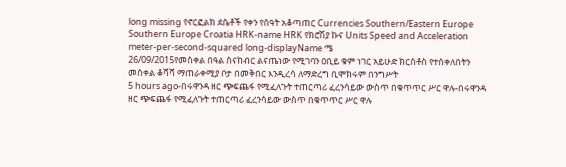long missing የኖርፎልክ ደሴቶች የቀን የሰዓት አቆጣጠር Currencies Southern/Eastern Europe Southern Europe Croatia HRK-name HRK የክሮሽያ ኩና Units Speed and Acceleration meter-per-second-squared long-displayName ሜ
26/09/2015የመስቀል በዓል ስናከብር ልናጤነው የሚገባን ዐቢይ ቁም ነገር አይሁድ ክርስቶስ የተሰቀለበትን መስቀል ቆሻሻ ማጠራቀሚያ ቦታ በመቅበር እንዲረሳ ለማድረግ ቢሞክሩም በንግሥት
5 hours ago-በሩዋንዳ ዘር ጭፍጨፋ የሚፈለጉት ተጠርጣሪ ፈረንሳይው ውስጥ በቁጥጥር ሥር ዋሉ-በሩዋንዳ ዘር ጭፍጨፋ የሚፈለጉት ተጠርጣሪ ፈረንሳይው ውስጥ በቁጥጥር ሥር ዋሉ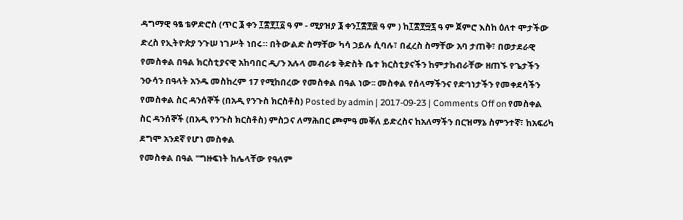ዳግማዊ ዓፄ ቴዎድሮስ (ጥር ፮ ቀን ፲፰፻፲፩ ዓ ም - ሚያዝያ ፮ ቀን፲፰፻፷ ዓ ም ) ከ፲፰፻፵፯ ዓ ም ጀምሮ እስከ ዕለተ ሞታችው ድረስ የኢትዮጵያ ንጉሠ ነገሥት ነበሩ። በትውልድ ስማቸው ካሳ ኃይሉ ሲባሉ፣ በፈረስ ስማቸው አባ ታጠቅ፣ በወታደራዊ
የመስቀል በዓል ክርስቲያናዊ አከባበር ዲ/ን አሉላ መብራቱ ቅድስት ቤተ ክርስቲያናችን ከምታከብራቸው ዘጠኙ የጌታችን ንዑሳን በዓላት አንዱ መስከረም 17 የሚከበረው የመስቀል በዓል ነው፡፡ መስቀል የሰላማችንና የድኅነታችን የመቀደሳችን
የመስቀል ስር ዳንሰኞች (በአዲ የንጉስ ክርስቶስ) Posted by admin | 2017-09-23 | Comments Off on የመስቀል ስር ዳንሰኞች (በአዲ የንጉስ ክርስቶስ) ምስጋና ለማሕበር ጮምዓ መቐለ ይድረስና ከአለማችን በርዝማኔ ስምንተኛ፣ ከአፍሪካ ደግሞ አንደኛ የሆነ መስቀል
የመስቀል በዓል "ግዙፍነት ከሌላቸው የዓለም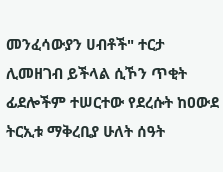መንፈሳውያን ሀብቶች" ተርታ ሊመዘገብ ይችላል ሲኾን ጥቂት ፊደሎችም ተሠርተው የደረሱት ከዐውደ ትርኢቱ ማቅረቢያ ሁለት ሰዓት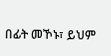በፊት መኾኑ፣ ይህም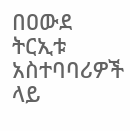በዐውደ ትርኢቱ አስተባባሪዎች ላይ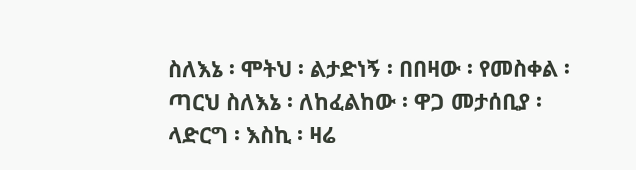ስለእኔ ፡ ሞትህ ፡ ልታድነኝ ፡ በበዛው ፡ የመስቀል ፡ ጣርህ ስለእኔ ፡ ለከፈልከው ፡ ዋጋ መታሰቢያ ፡ ላድርግ ፡ እስኪ ፡ ዛሬ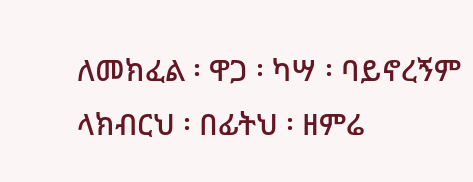ለመክፈል ፡ ዋጋ ፡ ካሣ ፡ ባይኖረኝም ላክብርህ ፡ በፊትህ ፡ ዘምሬ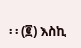፡ ፡ (፪) እስኪ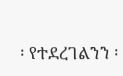፡ የተደረገልንን ፡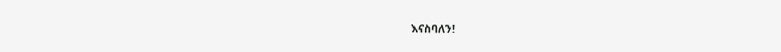እናስባለን!